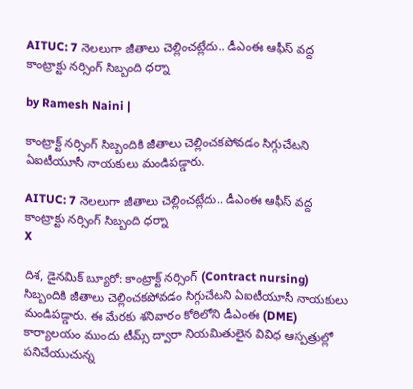AITUC: 7 నెలలుగా జీతాలు చెల్లించట్లేదు.. డీఎంఈ ఆఫీస్ వద్ద కాంట్రాక్టు నర్సింగ్ సిబ్బంది ధర్నా

by Ramesh Naini |

కాంట్రాక్ట్ నర్సింగ్ సిబ్బందికి జీతాలు చెల్లించకపోవడం సిగ్గుచేటని ఏఐటీయూసీ నాయకులు మండిపడ్డారు.

AITUC: 7 నెలలుగా జీతాలు చెల్లించట్లేదు.. డీఎంఈ ఆఫీస్ వద్ద కాంట్రాక్టు నర్సింగ్ సిబ్బంది ధర్నా
X

దిశ, డైనమిక్ బ్యూరో: కాంట్రాక్ట్ నర్సింగ్ (Contract nursing) సిబ్బందికి జీతాలు చెల్లించకపోవడం సిగ్గుచేటని ఏఐటీయూసీ నాయకులు మండిపడ్డారు. ఈ మేరకు శనివారం కోఠిలోని డీఎంఈ (DME) కార్యాలయం ముందు టీమ్స్ ద్వారా నియమితులైన వివిధ ఆస్పత్రుల్లో పనిచేయుచున్న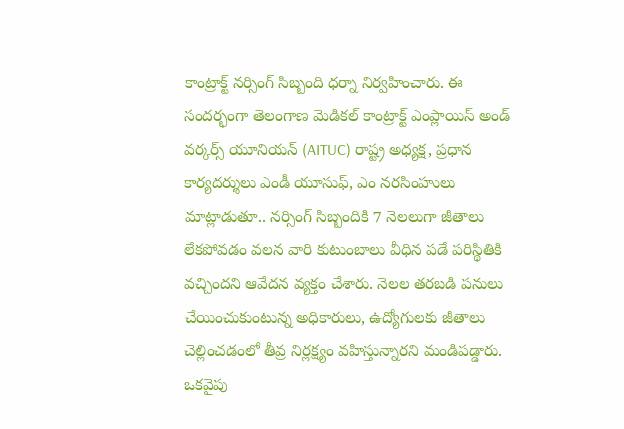కాంట్రాక్ట్ నర్సింగ్ సిబ్బంది ధర్నా నిర్వహించారు. ఈ సందర్భంగా తెలంగాణ మెడికల్ కాంట్రాక్ట్ ఎంప్లాయిస్ అండ్ వర్కర్స్ యూనియన్ (AITUC) రాష్ట్ర అధ్యక్ష, ప్రధాన కార్యదర్శులు ఎండీ యూసుఫ్, ఎం నరసింహులు మాట్లాడుతూ.. నర్సింగ్ సిబ్బందికి 7 నెలలుగా జీతాలు లేకపోవడం వలన వారి కుటుంబాలు వీధిన పడే పరిస్థితికి వచ్చిందని ఆవేదన వ్యక్తం చేశారు. నెలల తరబడి పనులు చేయించుకుంటున్న అధికారులు, ఉద్యోగులకు జీతాలు చెల్లించడంలో తీవ్ర నిర్లక్ష్యం వహిస్తున్నారని మండిపడ్డారు. ఒకవైపు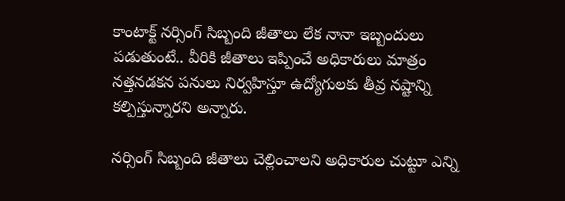కాంటాక్ట్ నర్సింగ్ సిబ్బంది జీతాలు లేక నానా ఇబ్బందులు పడుతుంటే.. వీరికి జీతాలు ఇప్పించే అధికారులు మాత్రం నత్తనడకన పనులు నిర్వహిస్తూ ఉద్యోగులకు తీవ్ర నష్టాన్ని కల్పిస్తున్నారని అన్నారు.

నర్సింగ్ సిబ్బంది జీతాలు చెల్లించాలని అధికారుల చుట్టూ ఎన్ని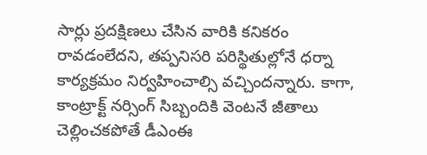సార్లు ప్రదక్షిణలు చేసిన వారికి కనికరం రావడంలేదని, తప్పనిసరి పరిస్థితుల్లోనే ధర్నా కార్యక్రమం నిర్వహించాల్సి వచ్చిందన్నారు. కాగా, కాంట్రాక్ట్ నర్సింగ్ సిబ్బందికి వెంటనే జీతాలు చెల్లించకపోతే డీఎంఈ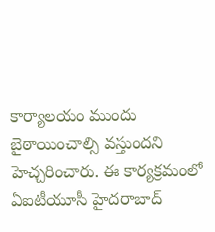కార్యాలయం ముందు బైఠాయించాల్సి వస్తుందని హెచ్చరించారు. ఈ కార్యక్రమంలో ఏఐటీయూసీ హైదరాబాద్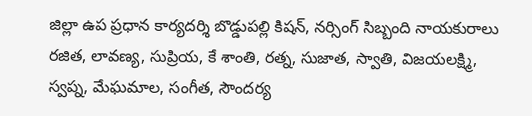జిల్లా ఉప ప్రధాన కార్యదర్శి బొడ్డుపల్లి కిషన్, నర్సింగ్ సిబ్బంది నాయకురాలు రజిత, లావణ్య, సుప్రియ, కే శాంతి, రత్న, సుజాత, స్వాతి, విజయలక్ష్మి, స్వప్న, మేఘమాల, సంగీత, సౌందర్య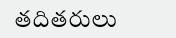తదితరులు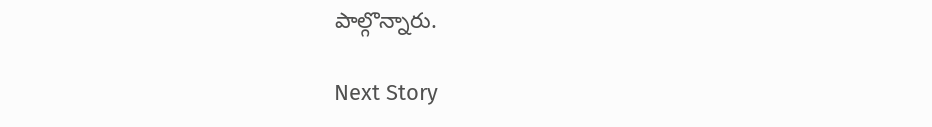పాల్గొన్నారు.

Next Story